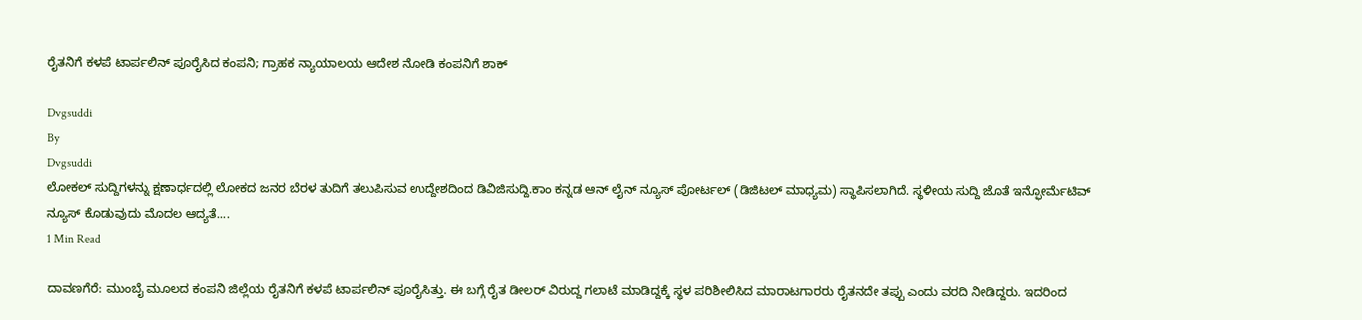ರೈತನಿಗೆ ಕಳಪೆ ಟಾರ್ಪಲಿನ್‌ ಪೂರೈಸಿದ ಕಂಪನಿ; ಗ್ರಾಹಕ ನ್ಯಾಯಾಲಯ ಆದೇಶ‌ ನೋಡಿ ಕಂಪನಿಗೆ ಶಾಕ್

Dvgsuddi
By
Dvgsuddi
ಲೋಕಲ್ ಸುದ್ದಿಗಳನ್ನು ಕ್ಷಣಾರ್ಧದಲ್ಲಿ ಲೋಕದ ಜನರ ಬೆರಳ ತುದಿಗೆ ತಲುಪಿಸುವ ಉದ್ದೇಶದಿಂದ ಡಿವಿಜಿಸುದ್ದಿ.ಕಾಂ ಕನ್ನಡ ಆನ್ ಲೈನ್ ನ್ಯೂಸ್ ಪೋರ್ಟಲ್ (ಡಿಜಿಟಲ್ ಮಾಧ್ಯಮ) ಸ್ಥಾಪಿಸಲಾಗಿದೆ. ಸ್ಥಳೀಯ ಸುದ್ದಿ ಜೊತೆ ಇನ್ಫೋರ್ಮೆಟಿವ್ ನ್ಯೂಸ್ ಕೊಡುವುದು ಮೊದಲ ಆದ್ಯತೆ....
1 Min Read

ದಾವಣಗೆರೆ: ಮುಂಬೈ ಮೂಲದ ಕಂಪನಿ ಜಿಲ್ಲೆಯ ರೈತನಿಗೆ ಕಳಪೆ ಟಾರ್ಪಲಿನ್‌ ಪೂರೈಸಿತ್ತು. ಈ ಬಗ್ಗೆ ರೈತ ಡೀಲರ್ ‌ವಿರುದ್ದ ಗಲಾಟೆ ಮಾಡಿದ್ದಕ್ಕೆ ಸ್ಥಳ ಪರಿಶೀಲಿಸಿದ ಮಾರಾಟಗಾರರು ರೈತನದೇ ತಪ್ಪು ಎಂದು ವರದಿ ನೀಡಿದ್ದರು. ಇದರಿಂದ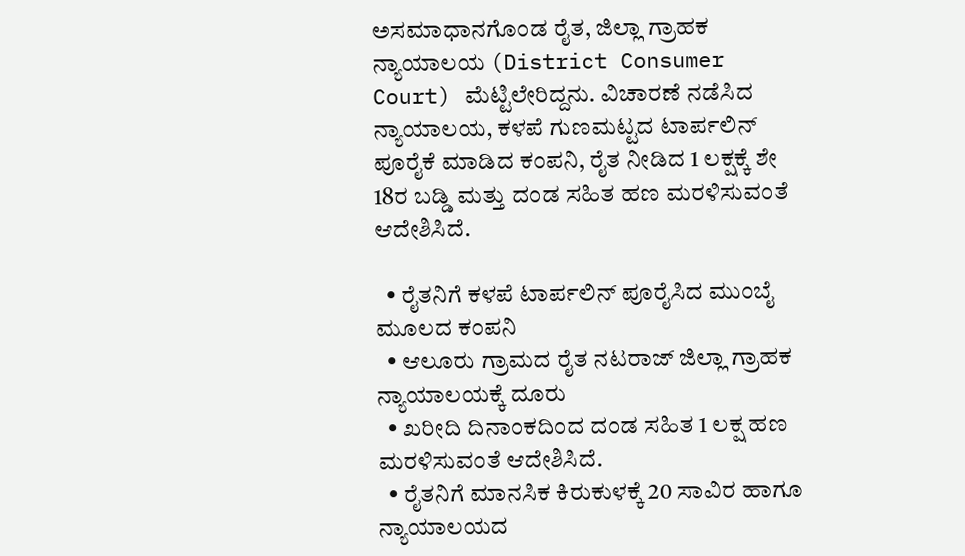ಅಸಮಾಧಾನಗೊಂಡ ರೈತ, ಜಿಲ್ಲಾ ಗ್ರಾಹಕ ನ್ಯಾಯಾಲಯ (District Consumer Court) ಮೆಟ್ಟಿಲೇರಿದ್ದನು. ವಿಚಾರಣೆ ನಡೆಸಿದ‌ ನ್ಯಾಯಾಲಯ, ಕಳಪೆ ಗುಣಮಟ್ಟದ ಟಾರ್ಪಲಿನ್‌ ಪೂರೈಕೆ ಮಾಡಿದ ಕಂಪನಿ, ರೈತ ನೀಡಿದ 1 ಲಕ್ಷಕ್ಕೆ ಶೇ 18ರ ಬಡ್ಡಿ ಮತ್ತು ದಂಡ ಸಹಿತ ಹಣ ಮರಳಿಸುವಂತೆ ಆದೇಶಿಸಿದೆ.

  • ರೈತನಿಗೆ ಕಳಪೆ ಟಾರ್ಪಲಿನ್‌ ಪೂರೈಸಿದ ಮುಂಬೈ ಮೂಲದ ಕಂಪನಿ
  • ಆಲೂರು ಗ್ರಾಮದ ರೈತ ನಟರಾಜ್‌ ಜಿಲ್ಲಾ ಗ್ರಾಹಕ ನ್ಯಾಯಾಲಯಕ್ಕೆ ದೂರು
  • ಖರೀದಿ ದಿನಾಂಕದಿಂದ ದಂಡ ಸಹಿತ 1 ಲಕ್ಷ ಹಣ ಮರಳಿಸುವಂತೆ ಆದೇಶಿಸಿದೆ.
  • ರೈತನಿಗೆ ಮಾನಸಿಕ ಕಿರುಕುಳಕ್ಕೆ 20 ಸಾವಿರ ಹಾಗೂ ನ್ಯಾಯಾಲಯದ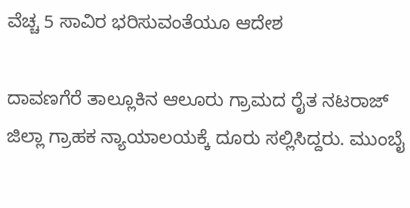ವೆಚ್ಚ 5 ಸಾವಿರ ಭರಿಸುವಂತೆಯೂ ಆದೇಶ

ದಾವಣಗೆರೆ ತಾಲ್ಲೂಕಿನ ಆಲೂರು ಗ್ರಾಮದ ರೈತ ನಟರಾಜ್‌ ಜಿಲ್ಲಾ ಗ್ರಾಹಕ ನ್ಯಾಯಾಲಯಕ್ಕೆ ದೂರು ಸಲ್ಲಿಸಿದ್ದರು. ಮುಂಬೈ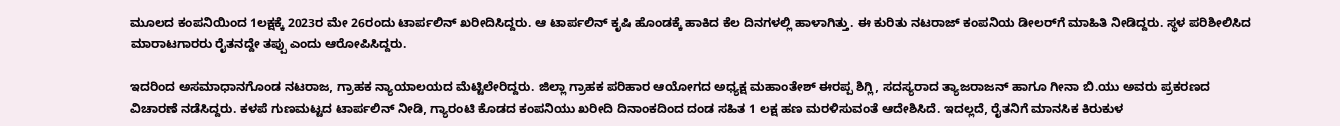ಮೂಲದ ಕಂಪನಿಯಿಂದ 1ಲಕ್ಷಕ್ಕೆ 2023ರ ಮೇ 26ರಂದು ಟಾರ್ಪಲಿನ್‌ ಖರೀದಿಸಿದ್ದರು. ಆ ಟಾರ್ಪಲಿನ್‌‌ ಕೃಷಿ ಹೊಂಡಕ್ಕೆ ಹಾಕಿದ‌ ಕೆಲ ದಿನಗಳಲ್ಲಿ ಹಾಳಾಗಿತ್ತು. ಈ ಕುರಿತು ನಟರಾಜ್‌ ಕಂಪನಿಯ ಡೀಲರ್‌ಗೆ ಮಾಹಿತಿ ನೀಡಿದ್ದರು. ಸ್ಥಳ ಪರಿಶೀಲಿಸಿದ ಮಾರಾಟಗಾರರು ರೈತನದ್ದೇ ತಪ್ಪು ಎಂದು ಆರೋಪಿಸಿದ್ದರು.

ಇದರಿಂದ ಅಸಮಾಧಾನಗೊಂಡ ನಟರಾಜ, ಗ್ರಾಹಕ ನ್ಯಾಯಾಲಯದ ಮೆಟ್ಟಿಲೇರಿದ್ದರು. ಜಿಲ್ಲಾ ಗ್ರಾಹಕ ಪರಿಹಾರ ಆಯೋಗದ ಅಧ್ಯಕ್ಷ ಮಹಾಂತೇಶ್‌ ಈರಪ್ಪ ಶಿಗ್ಲಿ, ಸದಸ್ಯರಾದ ತ್ಯಾಜರಾಜನ್‌ ಹಾಗೂ ಗೀನಾ ಬಿ.ಯು ಅವರು ಪ್ರಕರಣದ ವಿಚಾರಣೆ ನಡೆಸಿದ್ದರು. ಕಳಪೆ ಗುಣಮಟ್ಟದ ಟಾರ್ಪಲಿನ್‌ ನೀಡಿ, ಗ್ಯಾರಂಟಿ ಕೊಡದ ಕಂಪನಿಯು ಖರೀದಿ ದಿನಾಂಕದಿಂದ ದಂಡ ಸಹಿತ 1 ಲಕ್ಷ ಹಣ ಮರಳಿಸುವಂತೆ ಆದೇಶಿಸಿದೆ. ಇದಲ್ಲದೆ, ರೈತನಿಗೆ ಮಾನಸಿಕ ಕಿರುಕುಳ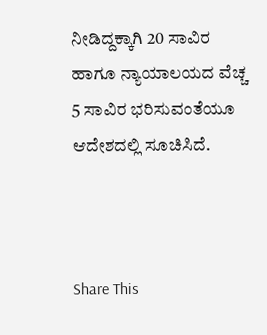ನೀಡಿದ್ದಕ್ಕಾಗಿ 20 ಸಾವಿರ ಹಾಗೂ ನ್ಯಾಯಾಲಯದ ವೆಚ್ಚ 5 ಸಾವಿರ ಭರಿಸುವಂತೆಯೂ ಆದೇಶದಲ್ಲಿ ಸೂಚಿಸಿದೆ.



Share This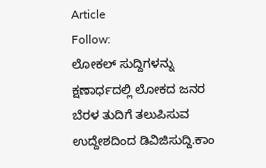Article
Follow:
ಲೋಕಲ್ ಸುದ್ದಿಗಳನ್ನು ಕ್ಷಣಾರ್ಧದಲ್ಲಿ ಲೋಕದ ಜನರ ಬೆರಳ ತುದಿಗೆ ತಲುಪಿಸುವ ಉದ್ದೇಶದಿಂದ ಡಿವಿಜಿಸುದ್ದಿ.ಕಾಂ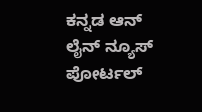ಕನ್ನಡ ಆನ್ ಲೈನ್ ನ್ಯೂಸ್ ಪೋರ್ಟಲ್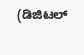(ಡಿಜಿಟಲ್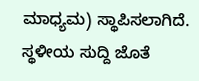ಮಾಧ್ಯಮ) ಸ್ಥಾಪಿಸಲಾಗಿದೆ. ಸ್ಥಳೀಯ ಸುದ್ದಿ ಜೊತೆ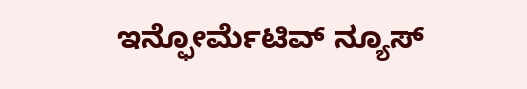ಇನ್ಫೋರ್ಮೆಟಿವ್ ನ್ಯೂಸ್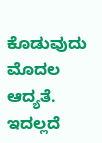ಕೊಡುವುದು ಮೊದಲ ಆದ್ಯತೆ. ಇದಲ್ಲದೆ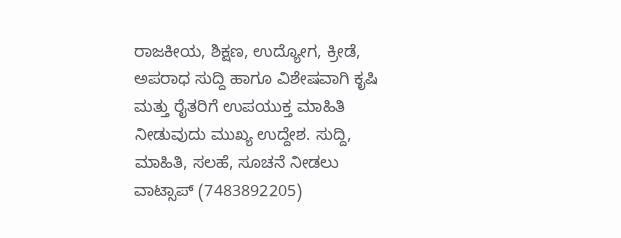ರಾಜಕೀಯ, ಶಿಕ್ಷಣ, ಉದ್ಯೋಗ, ಕ್ರೀಡೆ, ಅಪರಾಧ ಸುದ್ದಿ ಹಾಗೂ ವಿಶೇಷವಾಗಿ ಕೃಷಿ ಮತ್ತು ರೈತರಿಗೆ ಉಪಯುಕ್ತ ಮಾಹಿತಿ ನೀಡುವುದು ಮುಖ್ಯ ಉದ್ದೇಶ. ಸುದ್ದಿ, ಮಾಹಿತಿ, ಸಲಹೆ, ಸೂಚನೆ ನೀಡಲು ವಾಟ್ಸಾಪ್ (7483892205)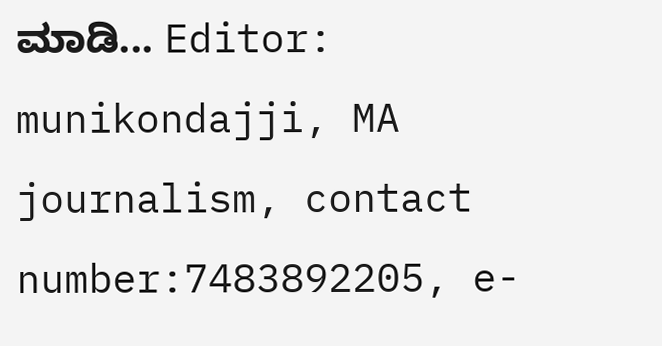ಮಾಡಿ... Editor: munikondajji, MA journalism, contact number:7483892205, e-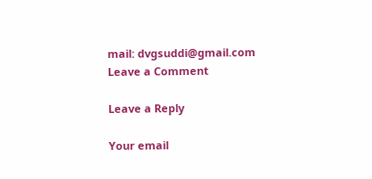mail: dvgsuddi@gmail.com
Leave a Comment

Leave a Reply

Your email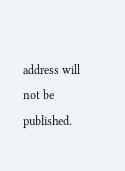address will not be published.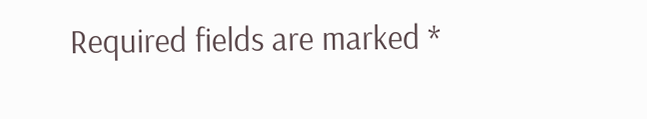Required fields are marked *